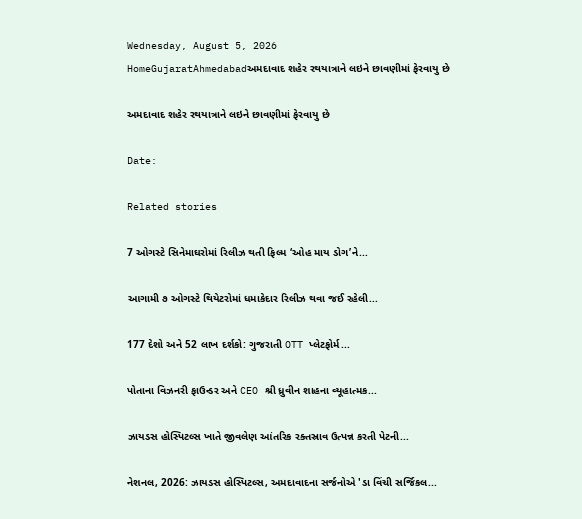Wednesday, August 5, 2026
HomeGujaratAhmedabadઅમદાવાદ શહેર રથયાત્રાને લઇને છાવણીમાં ફેરવાયુ છે

અમદાવાદ શહેર રથયાત્રાને લઇને છાવણીમાં ફેરવાયુ છે

Date:

Related stories

7 ઓગસ્ટે સિનેમાઘરોમાં રિલીઝ થતી ફિલ્મ ‘ઓહ માય ડોગ’ને...

આગામી ૭ ઓગસ્ટે થિયેટરોમાં ધમાકેદાર રિલીઝ થવા જઈ રહેલી...

177 દેશો અને 52 લાખ દર્શકો: ગુજરાતી OTT પ્લેટફોર્મ...

પોતાના વિઝનરી ફાઉન્ડર અને CEO શ્રી ધ્રુવીન શાહના વ્યૂહાત્મક...

ઝાયડસ હોસ્પિટલ્સ ખાતે જીવલેણ આંતરિક રક્તસ્રાવ ઉત્પન્ન કરતી પેટની...

નેશનલ, 2026: ઝાયડસ હોસ્પિટલ્સ, અમદાવાદના સર્જનોએ 'ડા વિંચી સર્જિકલ...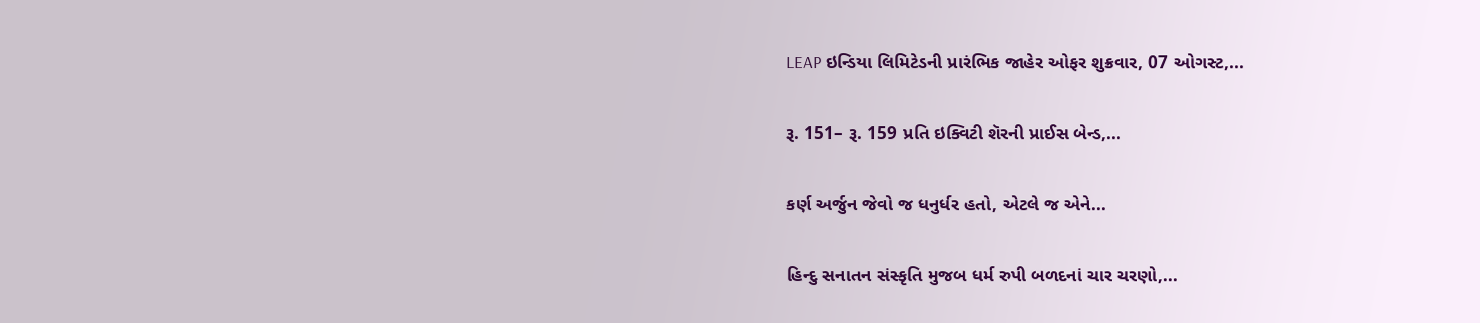LEAP ઇન્ડિયા લિમિટેડની પ્રારંભિક જાહેર ઓફર શુક્રવાર, 07 ઓગસ્ટ,...

રૂ. 151– રૂ. 159 પ્રતિ ઇક્વિટી શૅરની પ્રાઈસ બેન્ડ,...

કર્ણ અર્જુન જેવો જ ધનુર્ધર હતો, એટલે જ એને...

હિન્દુ સનાતન સંસ્કૃતિ મુજબ ધર્મ રુપી બળદનાં ચાર ચરણો,...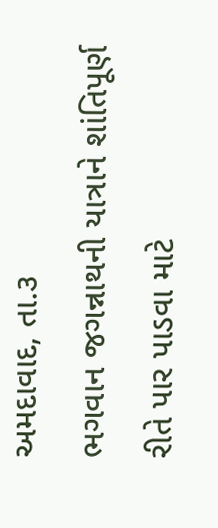અમદાવાદ, તા.૩
ભગવાન જગન્નાથની યાત્રાને શાંતિપૂર્ણ રીતે પાર પાડવા માટે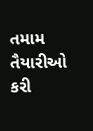તમામ તૈયારીઓ કરી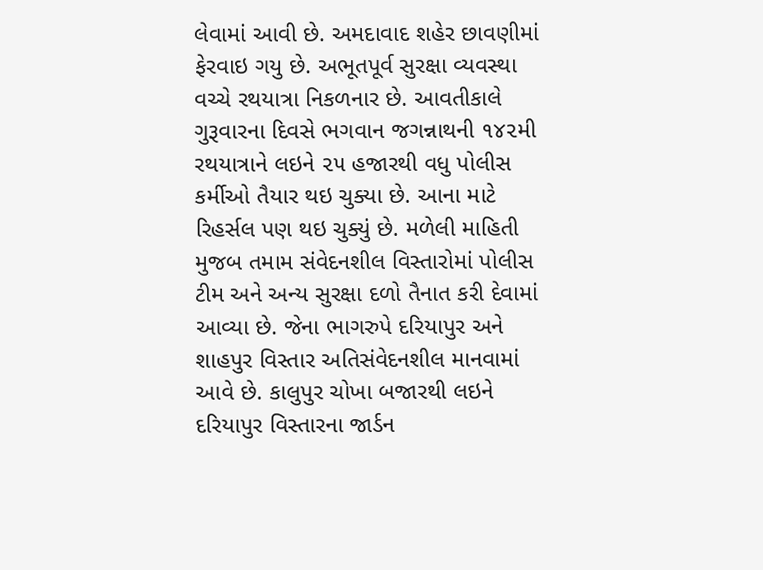લેવામાં આવી છે. અમદાવાદ શહેર છાવણીમાં ફેરવાઇ ગયુ છે. અભૂતપૂર્વ સુરક્ષા વ્યવસ્થા વચ્ચે રથયાત્રા નિકળનાર છે. આવતીકાલે ગુરૂવારના દિવસે ભગવાન જગન્નાથની ૧૪૨મી રથયાત્રાને લઇને ૨૫ હજારથી વધુ પોલીસ કર્મીઓ તૈયાર થઇ ચુક્યા છે. આના માટે રિહર્સલ પણ થઇ ચુક્યું છે. મળેલી માહિતી મુજબ તમામ સંવેદનશીલ વિસ્તારોમાં પોલીસ ટીમ અને અન્ય સુરક્ષા દળો તૈનાત કરી દેવામાં આવ્યા છે. જેના ભાગરુપે દરિયાપુર અને શાહપુર વિસ્તાર અતિસંવેદનશીલ માનવામાં આવે છે. કાલુપુર ચોખા બજારથી લઇને દરિયાપુર વિસ્તારના જાર્ડન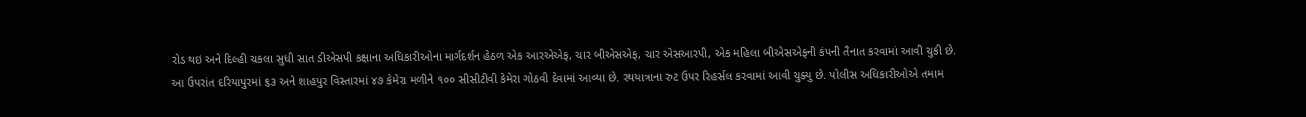રોડ થઇ અને દિલ્હી ચકલા સુધી સાત ડીએસપી કક્ષાના અધિકારીઓના માર્ગદર્શન હેઠળ એક આરએએફ, ચાર બીએસએફ, ચાર એસઆરપી, એક મહિલા બીએસએફની કંપની તૈનાત કરવામાં આવી ચુકી છે. આ ઉપરાંત દરિયાપુરમાં ૬૩ અને શાહપુર વિસ્તારમાં ૪૭ કેમેરા મળીને ૧૦૦ સીસીટીવી કેમેરા ગોઠવી દેવામાં આવ્યા છે. રથયાત્રાના રુટ ઉપર રિહર્સલ કરવામાં આવી ચુક્યુ છે. પોલીસ અધિકારીઓએ તમામ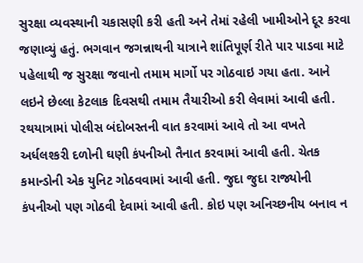સુરક્ષા વ્યવસ્થાની ચકાસણી કરી હતી અને તેમાં રહેલી ખામીઓને દૂર કરવા જણાવ્યું હતું. ભગવાન જગન્નાથની યાત્રાને શાંતિપૂર્ણ રીતે પાર પાડવા માટે પહેલાથી જ સુરક્ષા જવાનો તમામ માર્ગો પર ગોઠવાઇ ગયા હતા. આને લઇને છેલ્લા કેટલાક દિવસથી તમામ તૈયારીઓ કરી લેવામાં આવી હતી. રથયાત્રામાં પોલીસ બંદોબસ્તની વાત કરવામાં આવે તો આ વખતે અર્ધલશ્કરી દળોની ઘણી કંપનીઓ તૈનાત કરવામાં આવી હતી. ચેતક કમાન્ડોની એક યુનિટ ગોઠવવામાં આવી હતી. જુદા જુદા રાજ્યોની કંપનીઓ પણ ગોઠવી દેવામાં આવી હતી. કોઇ પણ અનિચ્છનીય બનાવ ન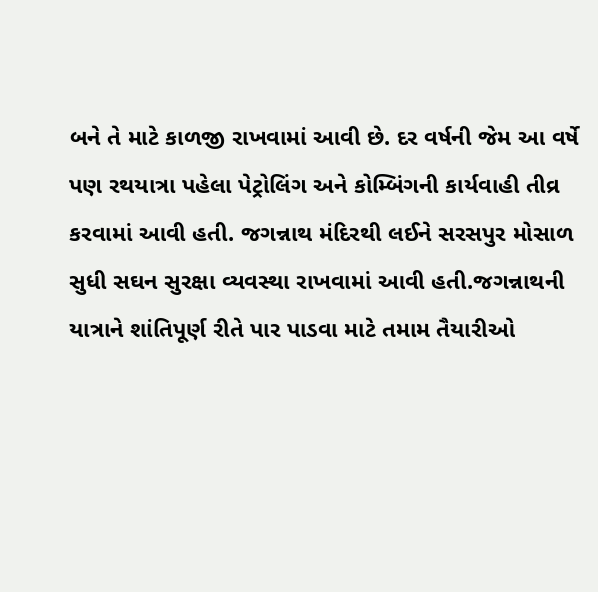બને તે માટે કાળજી રાખવામાં આવી છે. દર વર્ષની જેમ આ વર્ષે પણ રથયાત્રા પહેલા પેટ્રોલિંગ અને કોમ્બિંગની કાર્યવાહી તીવ્ર કરવામાં આવી હતી. જગન્નાથ મંદિરથી લઈને સરસપુર મોસાળ સુધી સઘન સુરક્ષા વ્યવસ્થા રાખવામાં આવી હતી.જગન્નાથની યાત્રાને શાંતિપૂર્ણ રીતે પાર પાડવા માટે તમામ તૈયારીઓ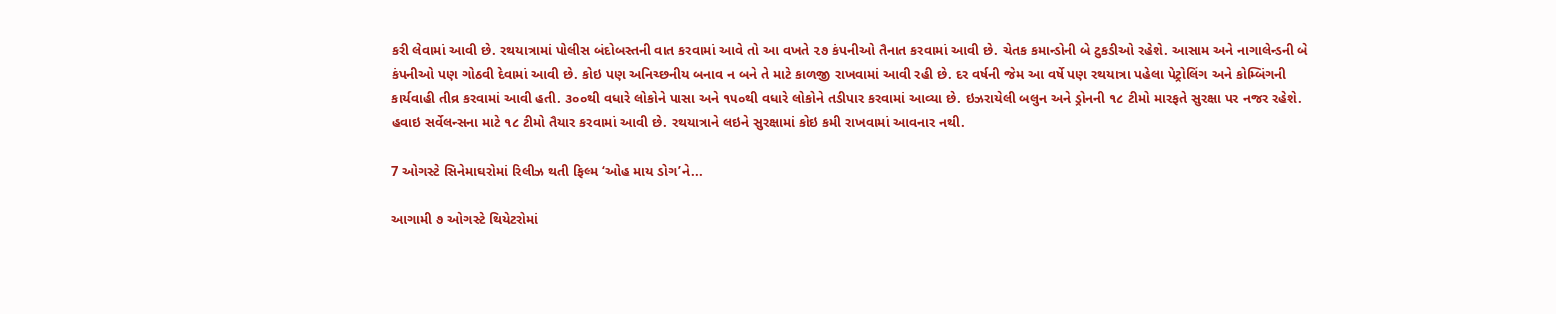કરી લેવામાં આવી છે. રથયાત્રામાં પોલીસ બંદોબસ્તની વાત કરવામાં આવે તો આ વખતે ૨૭ કંપનીઓ તૈનાત કરવામાં આવી છે. ચેતક કમાન્ડોની બે ટુકડીઓ રહેશે. આસામ અને નાગાલેન્ડની બે કંપનીઓ પણ ગોઠવી દેવામાં આવી છે. કોઇ પણ અનિચ્છનીય બનાવ ન બને તે માટે કાળજી રાખવામાં આવી રહી છે. દર વર્ષની જેમ આ વર્ષે પણ રથયાત્રા પહેલા પેટ્રોલિંગ અને કોમ્બિંગની કાર્યવાહી તીવ્ર કરવામાં આવી હતી. ૩૦૦થી વધારે લોકોને પાસા અને ૧૫૦થી વધારે લોકોને તડીપાર કરવામાં આવ્યા છે. ઇઝરાયેલી બલુન અને ડ્રોનની ૧૮ ટીમો મારફતે સુરક્ષા પર નજર રહેશે. હવાઇ સર્વેલન્સના માટે ૧૮ ટીમો તૈયાર કરવામાં આવી છે. રથયાત્રાને લઇને સુરક્ષામાં કોઇ કમી રાખવામાં આવનાર નથી.

7 ઓગસ્ટે સિનેમાઘરોમાં રિલીઝ થતી ફિલ્મ ‘ઓહ માય ડોગ’ને...

આગામી ૭ ઓગસ્ટે થિયેટરોમાં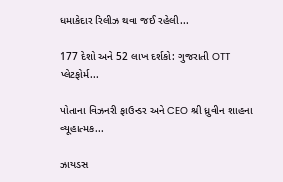ધમાકેદાર રિલીઝ થવા જઈ રહેલી...

177 દેશો અને 52 લાખ દર્શકો: ગુજરાતી OTT પ્લેટફોર્મ...

પોતાના વિઝનરી ફાઉન્ડર અને CEO શ્રી ધ્રુવીન શાહના વ્યૂહાત્મક...

ઝાયડસ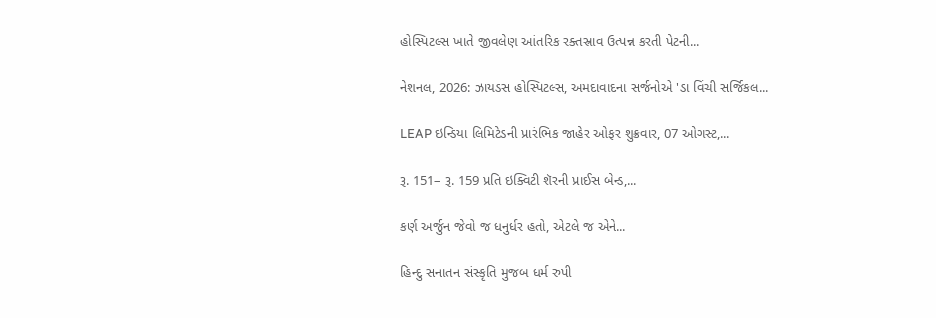હોસ્પિટલ્સ ખાતે જીવલેણ આંતરિક રક્તસ્રાવ ઉત્પન્ન કરતી પેટની...

નેશનલ, 2026: ઝાયડસ હોસ્પિટલ્સ, અમદાવાદના સર્જનોએ 'ડા વિંચી સર્જિકલ...

LEAP ઇન્ડિયા લિમિટેડની પ્રારંભિક જાહેર ઓફર શુક્રવાર, 07 ઓગસ્ટ,...

રૂ. 151– રૂ. 159 પ્રતિ ઇક્વિટી શૅરની પ્રાઈસ બેન્ડ,...

કર્ણ અર્જુન જેવો જ ધનુર્ધર હતો, એટલે જ એને...

હિન્દુ સનાતન સંસ્કૃતિ મુજબ ધર્મ રુપી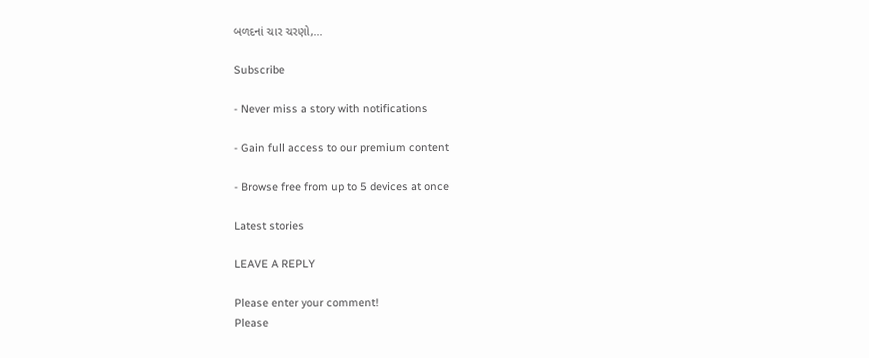બળદનાં ચાર ચરણો,...

Subscribe

- Never miss a story with notifications

- Gain full access to our premium content

- Browse free from up to 5 devices at once

Latest stories

LEAVE A REPLY

Please enter your comment!
Please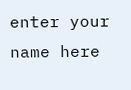enter your name here